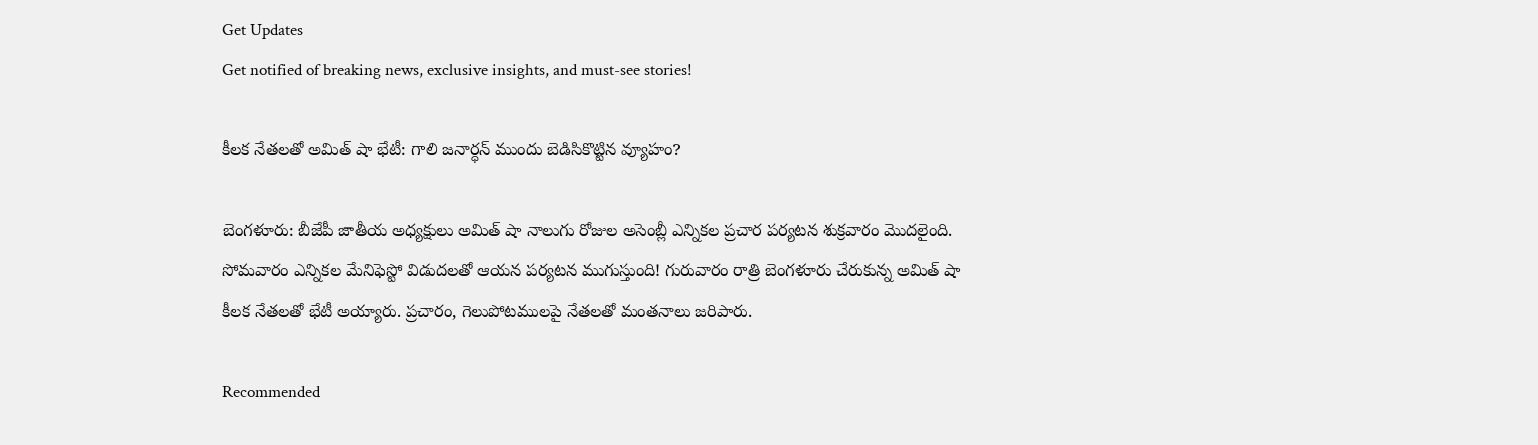Get Updates
Get notified of breaking news, exclusive insights, and must-see stories!

కీలక నేతలతో అమిత్ షా భేటీ: గాలి జనార్ధన్ ముందు బెడిసికొట్టిన వ్యూహం?

బెంగళూరు: బీజేపీ జాతీయ అధ్యక్షులు అమిత్ షా నాలుగు రోజుల అసెంబ్లీ ఎన్నికల ప్రచార పర్యటన శుక్రవారం మొదలైంది. సోమవారం ఎన్నికల మేనిఫెస్టో విడుదలతో ఆయన పర్యటన ముగుస్తుంది! గురువారం రాత్రి బెంగళూరు చేరుకున్న అమిత్ షా కీలక నేతలతో భేటీ అయ్యారు. ప్రచారం, గెలుపోటములపై నేతలతో మంతనాలు జరిపారు.

Recommended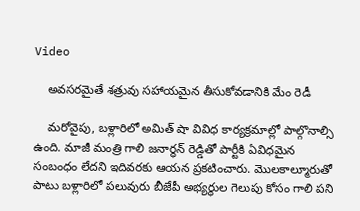Video

    అవసరమైతే శత్రువు సహాయమైన తీసుకోవడానికి మేం రెడీ

    మరోవైపు, బళ్లారిలో అమిత్ షా వివిధ కార్యక్రమాల్లో పాల్గొనాల్సి ఉంది. మాజీ మంత్రి గాలి జనార్ధన్ రెడ్డితో పార్టీకి ఏవిధమైన సంబంధం లేదని ఇదివరకు ఆయన ప్రకటించారు. మొలకాల్మూరుతో పాటు బళ్లారిలో పలువురు బీజేపీ అభ్యర్థుల గెలుపు కోసం గాలి పని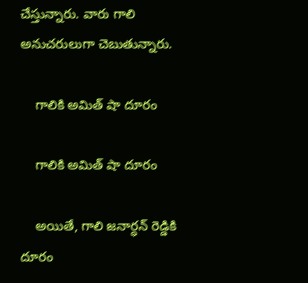చేస్తున్నారు. వారు గాలి అనుచరులుగా చెబుతున్నారు.

    గాలికి అమిత్ షా దూరం

    గాలికి అమిత్ షా దూరం

    అయితే, గాలి జనార్ధన్ రెడ్డికి దూరం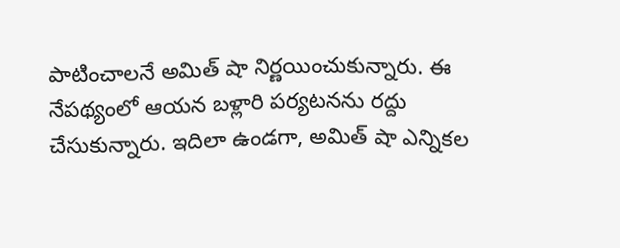పాటించాలనే అమిత్ షా నిర్ణయించుకున్నారు. ఈ నేపథ్యంలో ఆయన బళ్లారి పర్యటనను రద్దు చేసుకున్నారు. ఇదిలా ఉండగా, అమిత్ షా ఎన్నికల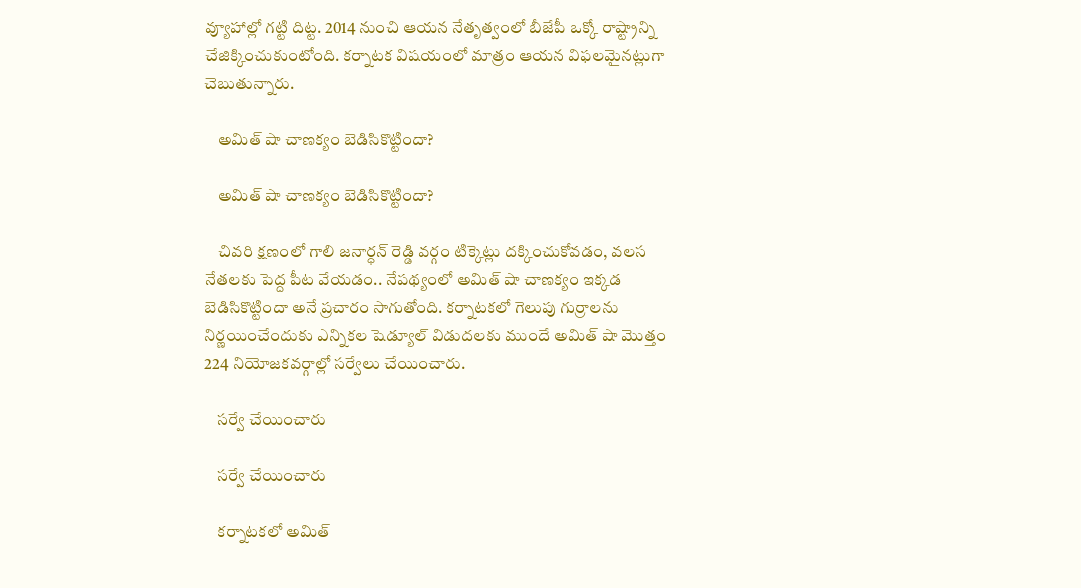వ్యూహాల్లో గట్టి దిట్ట. 2014 నుంచి ఆయన నేతృత్వంలో బీజేపీ ఒక్కో రాష్ట్రాన్ని చేజిక్కించుకుంటోంది. కర్నాటక విషయంలో మాత్రం ఆయన విఫలమైనట్లుగా చెబుతున్నారు.

    అమిత్ షా చాణక్యం బెడిసికొట్టిందా?

    అమిత్ షా చాణక్యం బెడిసికొట్టిందా?

    చివరి క్షణంలో గాలి జనార్ధన్ రెడ్డి వర్గం టిక్కెట్లు దక్కించుకోవడం, వలస నేతలకు పెద్ద పీట వేయడం.. నేపథ్యంలో అమిత్ షా చాణక్యం ఇక్కడ బెడిసికొట్టిందా అనే ప్రచారం సాగుతోంది. కర్నాటకలో గెలుపు గుర్రాలను నిర్ణయించేందుకు ఎన్నికల షెడ్యూల్ విడుదలకు ముందే అమిత్ షా మొత్తం 224 నియోజకవర్గాల్లో సర్వేలు చేయించారు.

    సర్వే చేయించారు

    సర్వే చేయించారు

    కర్నాటకలో అమిత్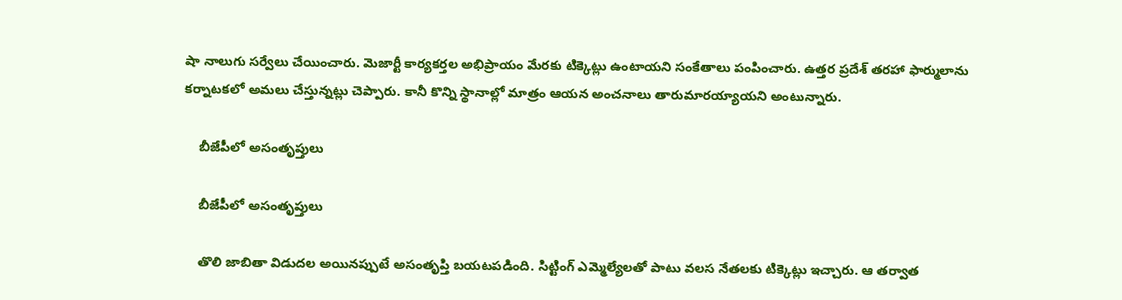షా నాలుగు సర్వేలు చేయించారు. మెజార్టీ కార్యకర్తల అభిప్రాయం మేరకు టిక్కెట్లు ఉంటాయని సంకేతాలు పంపించారు. ఉత్తర ప్రదేశ్ తరహా ఫార్ములాను కర్నాటకలో అమలు చేస్తున్నట్లు చెప్పారు. కానీ కొన్ని స్థానాల్లో మాత్రం ఆయన అంచనాలు తారుమారయ్యాయని అంటున్నారు.

    బీజేపీలో అసంతృప్తులు

    బీజేపీలో అసంతృప్తులు

    తొలి జాబితా విడుదల అయినప్పుటే అసంతృప్తి బయటపడింది. సిట్టింగ్ ఎమ్మెల్యేలతో పాటు వలస నేతలకు టిక్కెట్లు ఇచ్చారు. ఆ తర్వాత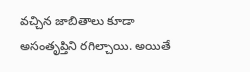వచ్చిన జాబితాలు కూడా అసంతృప్తిని రగిల్చాయి. అయితే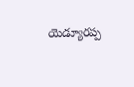యెడ్యూరప్ప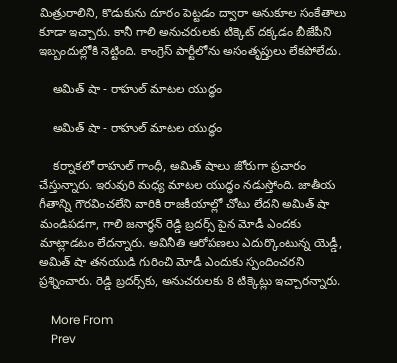మిత్రురాలిని, కొడుకును దూరం పెట్టడం ద్వారా అనుకూల సంకేతాలు కూడా ఇచ్చారు. కానీ గాలి అనుచరులకు టిక్కెట్ దక్కడం బీజేపీని ఇబ్బందుల్లోకి నెట్టింది. కాంగ్రెస్ పార్టీలోను అసంతృప్తులు లేకపోలేదు.

    అమిత్ షా - రాహుల్ మాటల యుద్ధం

    అమిత్ షా - రాహుల్ మాటల యుద్ధం

    కర్నాకలో రాహుల్ గాంధీ, అమిత్ షాలు జోరుగా ప్రచారం చేస్తున్నారు. ఇరువురి మధ్య మాటల యుద్ధం నడుస్తోంది. జాతీయ గీతాన్ని గౌరవించలేని వారికి రాజకీయాల్లో చోటు లేదని అమిత్ షా మండిపడగా, గాలి జనార్ధన్ రెడ్డి బ్రదర్స్ పైన మోడీ ఎందకు మాట్లాడటం లేదన్నారు. అవినీతి ఆరోపణలు ఎదుర్కొంటున్న యెడ్డీ, అమిత్ షా తనయుడి గురించి మోడీ ఎందుకు స్పందించరని ప్రశ్నించారు. రెడ్డి బ్రదర్స్‌కు, అనుచరులకు 8 టిక్కెట్లు ఇచ్చారన్నారు.

    More From
    Prev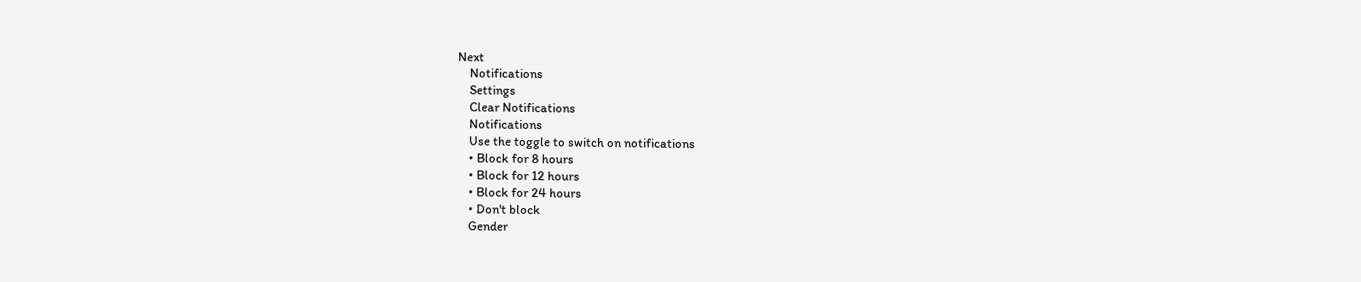Next
    Notifications
    Settings
    Clear Notifications
    Notifications
    Use the toggle to switch on notifications
    • Block for 8 hours
    • Block for 12 hours
    • Block for 24 hours
    • Don't block
    Gender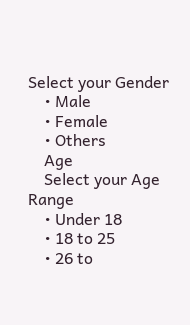Select your Gender
    • Male
    • Female
    • Others
    Age
    Select your Age Range
    • Under 18
    • 18 to 25
    • 26 to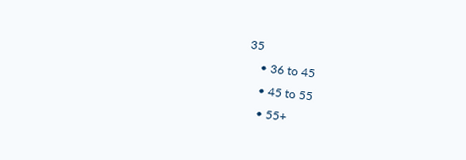35
    • 36 to 45
    • 45 to 55
    • 55+